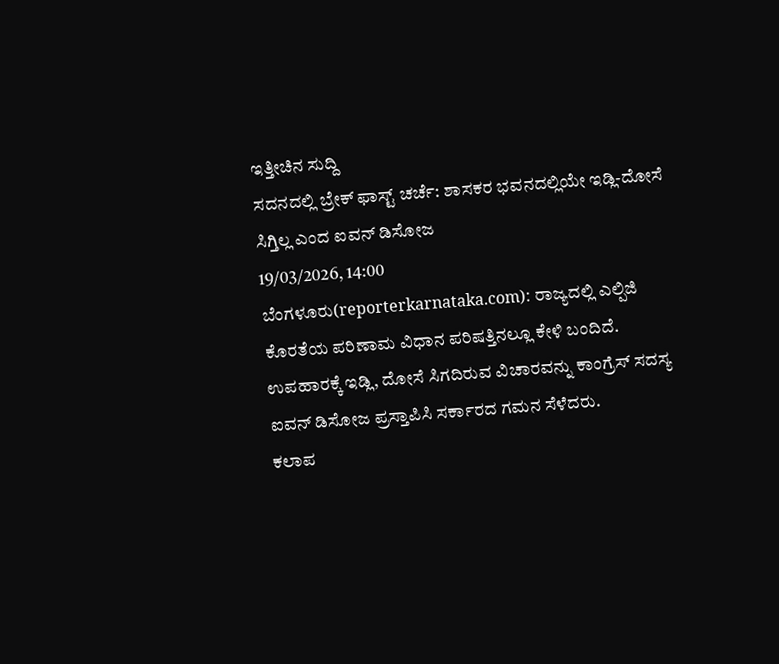ಇತ್ತೀಚಿನ ಸುದ್ದಿ
ಸದನದಲ್ಲಿ ಬ್ರೇಕ್ ಫಾಸ್ಟ್ ಚರ್ಚೆ: ಶಾಸಕರ ಭವನದಲ್ಲಿಯೇ ಇಡ್ಲಿ-ದೋಸೆ ಸಿಗ್ತಿಲ್ಲ ಎಂದ ಐವನ್ ಡಿಸೋಜ
19/03/2026, 14:00
ಬೆಂಗಳೂರು(reporterkarnataka.com): ರಾಜ್ಯದಲ್ಲಿ ಎಲ್ಪಿಜಿ ಕೊರತೆಯ ಪರಿಣಾಮ ವಿಧಾನ ಪರಿಷತ್ತಿನಲ್ಲೂ ಕೇಳಿ ಬಂದಿದೆ. ಉಪಹಾರಕ್ಕೆ ಇಡ್ಲಿ, ದೋಸೆ ಸಿಗದಿರುವ ವಿಚಾರವನ್ನು ಕಾಂಗ್ರೆಸ್ ಸದಸ್ಯ ಐವನ್ ಡಿಸೋಜ ಪ್ರಸ್ತಾಪಿಸಿ ಸರ್ಕಾರದ ಗಮನ ಸೆಳೆದರು.
ಕಲಾಪ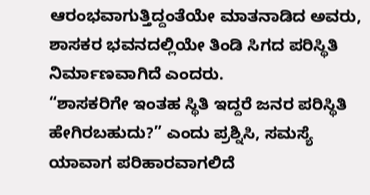ಆರಂಭವಾಗುತ್ತಿದ್ದಂತೆಯೇ ಮಾತನಾಡಿದ ಅವರು, ಶಾಸಕರ ಭವನದಲ್ಲಿಯೇ ತಿಂಡಿ ಸಿಗದ ಪರಿಸ್ಥಿತಿ ನಿರ್ಮಾಣವಾಗಿದೆ ಎಂದರು.
“ಶಾಸಕರಿಗೇ ಇಂತಹ ಸ್ಥಿತಿ ಇದ್ದರೆ ಜನರ ಪರಿಸ್ಥಿತಿ ಹೇಗಿರಬಹುದು?” ಎಂದು ಪ್ರಶ್ನಿಸಿ, ಸಮಸ್ಯೆ ಯಾವಾಗ ಪರಿಹಾರವಾಗಲಿದೆ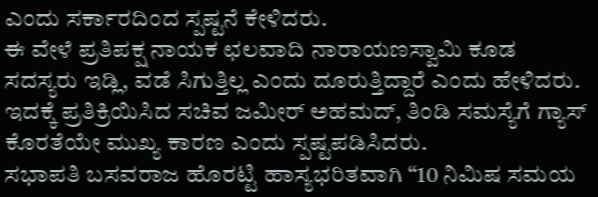ಎಂದು ಸರ್ಕಾರದಿಂದ ಸ್ಪಷ್ಟನೆ ಕೇಳಿದರು.
ಈ ವೇಳೆ ಪ್ರತಿಪಕ್ಷ ನಾಯಕ ಛಲವಾದಿ ನಾರಾಯಣಸ್ವಾಮಿ ಕೂಡ ಸದಸ್ಯರು ಇಡ್ಲಿ, ವಡೆ ಸಿಗುತ್ತಿಲ್ಲ ಎಂದು ದೂರುತ್ತಿದ್ದಾರೆ ಎಂದು ಹೇಳಿದರು. ಇದಕ್ಕೆ ಪ್ರತಿಕ್ರಿಯಿಸಿದ ಸಚಿವ ಜಮೀರ್ ಅಹಮದ್, ತಿಂಡಿ ಸಮಸ್ಯೆಗೆ ಗ್ಯಾಸ್ ಕೊರತೆಯೇ ಮುಖ್ಯ ಕಾರಣ ಎಂದು ಸ್ಪಷ್ಟಪಡಿಸಿದರು.
ಸಭಾಪತಿ ಬಸವರಾಜ ಹೊರಟ್ಟಿ ಹಾಸ್ಯಭರಿತವಾಗಿ “10 ನಿಮಿಷ ಸಮಯ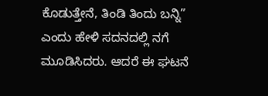ಕೊಡುತ್ತೇನೆ, ತಿಂಡಿ ತಿಂದು ಬನ್ನಿ” ಎಂದು ಹೇಳಿ ಸದನದಲ್ಲಿ ನಗೆ ಮೂಡಿಸಿದರು. ಆದರೆ ಈ ಘಟನೆ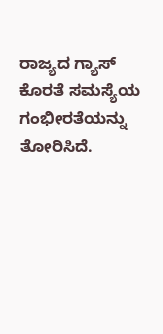ರಾಜ್ಯದ ಗ್ಯಾಸ್ ಕೊರತೆ ಸಮಸ್ಯೆಯ ಗಂಭೀರತೆಯನ್ನು ತೋರಿಸಿದೆ.